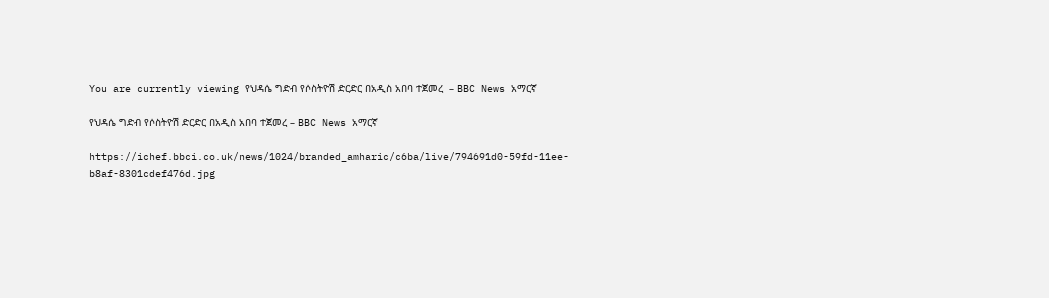You are currently viewing የህዳሴ ግድብ የሶስትዮሽ ድርድር በአዲስ አበባ ተጀመረ  – BBC News አማርኛ

የህዳሴ ግድብ የሶስትዮሽ ድርድር በአዲስ አበባ ተጀመረ – BBC News አማርኛ

https://ichef.bbci.co.uk/news/1024/branded_amharic/c6ba/live/794691d0-59fd-11ee-b8af-8301cdef476d.jpg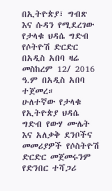በኢትዮጵያ፣ ግብጽ እና ሱዳን የሚደረገው የታላቁ ህዳሴ ግድብ የሶትዮሽ ድርድር በአዲስ አበባ ዛሬ መስከረም 12/ 2016 ዓ.ም በአዲስ አበባ ተጀመረ።
ሁለተኛው የታላቁ የኢትዮጵያ ህዳሴ ግድብ የውሃ ሙሌት እና አለቃቅ ደንቦችና መመሪያዎች የሶስትዮሽ ድርድር መጀመሩንም የድንበር ተሻጋሪ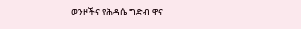ወንዞችና የሕዳሴ ግድብ ዋና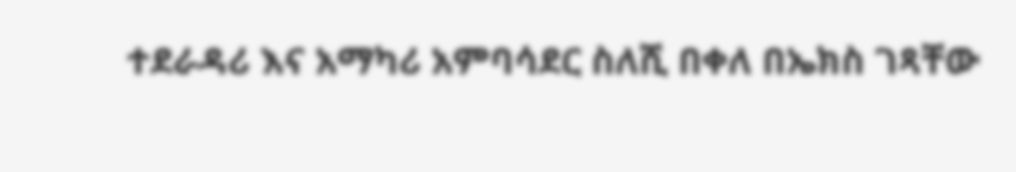ተደራዳሪ እና አማካሪ አምባሳደር ስለሺ በቀለ በኤክስ ገጻቸው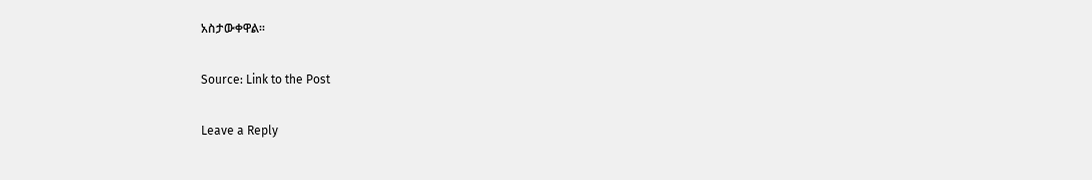አስታውቀዋል።

Source: Link to the Post

Leave a Reply